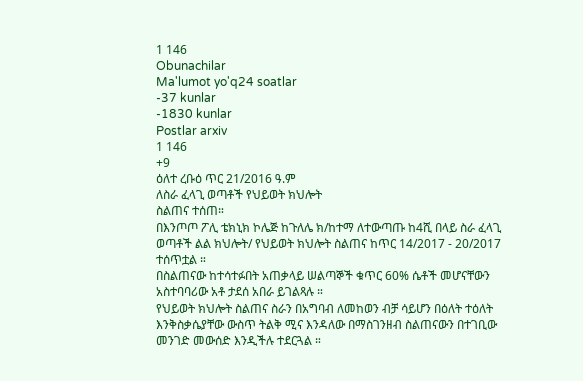1 146
Obunachilar
Ma'lumot yo'q24 soatlar
-37 kunlar
-1830 kunlar
Postlar arxiv
1 146
+9
ዕለተ ረቡዕ ጥር 21/2016 ዓ.ም
ለስራ ፈላጊ ወጣቶች የህይወት ክህሎት
ስልጠና ተሰጠ።
በእንጦጦ ፖሊ ቴክኒክ ኮሌጅ ከጉለሌ ክ/ከተማ ለተውጣጡ ከ4ሺ በላይ ስራ ፈላጊ ወጣቶች ልል ክህሎት/ የህይወት ክህሎት ስልጠና ከጥር 14/2017 - 20/2017 ተሰጥቷል ።
በስልጠናው ከተሳተፉበት አጠቃላይ ሠልጣኞች ቁጥር 60% ሴቶች መሆናቸውን አስተባባሪው አቶ ታደሰ አበራ ይገልጻሉ ።
የህይወት ክህሎት ስልጠና ስራን በአግባብ ለመከወን ብቻ ሳይሆን በዕለት ተዕለት እንቅስቃሴያቸው ውስጥ ትልቅ ሚና እንዳለው በማስገንዘብ ስልጠናውን በተገቢው መንገድ መውሰድ እንዲችሉ ተደርጓል ።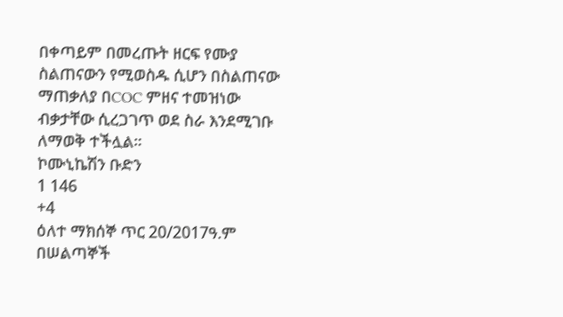በቀጣይም በመረጡት ዘርፍ የሙያ ስልጠናውን የሚወስዱ ሲሆን በስልጠናው ማጠቃለያ በCOC ምዘና ተመዝነው ብቃታቸው ሲረጋገጥ ወደ ስራ እንደሚገቡ ለማወቅ ተችሏል።
ኮሙኒኬሽን ቡድን
1 146
+4
ዕለተ ማክሰኞ ጥር 20/2017ዓ.ም
በሠልጣኞች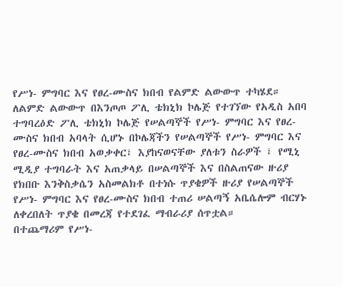የሥነ- ምግባር እና የፀረ-ሙስና ክበብ የልምድ ልውውጥ ተካሄደ።
ለልምድ ልውውጥ በእንጦጦ ፖሊ ቴክኒክ ኮሌጅ የተገኘው የአዲስ አበባ ተግባረዕድ ፖሊ ቴክኒክ ኮሌጅ የሠልጣኞች የሥነ- ምግባር እና የፀረ-ሙስና ክበብ አባላት ሲሆኑ በኮሌጃችን የሠልጣኞች የሥነ- ምግባር እና የፀረ-ሙስና ክበብ አወቃቀር፣ እያከናወናቸው ያለቱን ስራዎች ፣ የሚኒ ሚዲያ ተግባራት እና አጠቃላይ በሠልጣኞች እና በስልጠናው ዙሪያ የክበቡ እንቅስቃሴን አስመልክቶ በተነሱ ጥያቄዎች ዙሪያ የሠልጣኞች የሥነ- ምግባር እና የፀረ-ሙስና ክበብ ተጠሪ ሠልጣኝ አቤሴሎም ብርሃኑ ለቀረበለት ጥያቄ በመረጃ የተደገፈ ማብራሪያ ሰጥቷል።
በተጨማሪም የሥነ-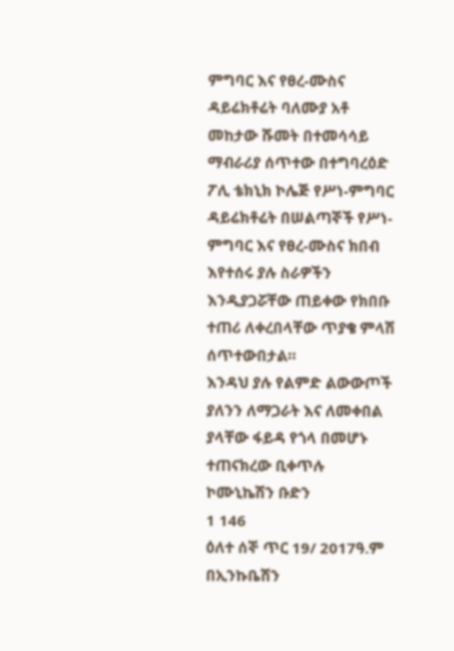ምግባር እና የፀረ-ሙስና ዳይሬክቶሬት ባለሙያ አቶ መከታው ሹመት በተመሳሳይ ማብራሪያ ሰጥተው በተግባረዕድ ፖሊ ቴክኒክ ኮሌጅ የሥነ-ምግባር ዳይሬክቶሬት በሠልጣኞች የሥነ- ምግባር እና የፀረ-ሙስና ክበብ እየተሰሩ ያሉ ስራዎችን እንዲያጋሯቸው ጠይቀው የክበቡ ተጠሪ ለቀረበላቸው ጥያቄ ምላሽ ሰጥተውበታል።
እንዳህ ያሉ የልምድ ልውውጦች ያለንን ለማጋራት እና ለመቀበል ያላቸው ፋይዳ የጎላ በመሆኑ ተጠናክረው ቢቀጥሉ
ኮሙኒኬሽን ቡድን
1 146
ዕለተ ሰኞ ጥር 19/ 2017ዓ.ም
በኢንኩቤሽን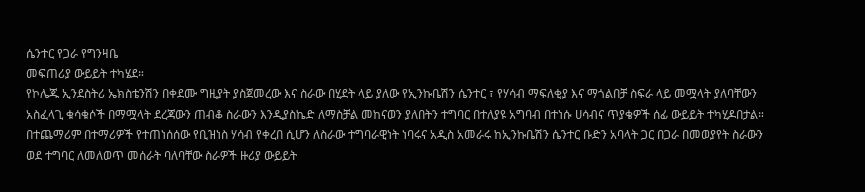ሴንተር የጋራ የግንዛቤ
መፍጠሪያ ውይይት ተካሄደ።
የኮሌጁ ኢንደስትሪ ኤክስቴንሽን በቀደሙ ግዚያት ያስጀመረው እና ስራው በሂደት ላይ ያለው የኢንኩቤሽን ሴንተር ፣ የሃሳብ ማፍለቂያ እና ማጎልበቻ ስፍራ ላይ መሟላት ያለባቸውን አስፈላጊ ቁሳቁሶች በማሟላት ደረጃውን ጠብቆ ስራውን እንዲያስኬድ ለማስቻል መከናወን ያለበትን ተግባር በተለያዩ አግባብ በተነሱ ሀሳብና ጥያቄዎች ሰፊ ውይይት ተካሂዶበታል።
በተጨማሪም በተማሪዎች የተጠነሰሰው የቢዝነስ ሃሳብ የቀረበ ሲሆን ለስራው ተግባራዊነት ነባሩና አዲስ አመራሩ ከኢንኩቤሽን ሴንተር ቡድን አባላት ጋር በጋራ በመወያየት ስራውን ወደ ተግባር ለመለወጥ መሰራት ባለባቸው ስራዎች ዙሪያ ውይይት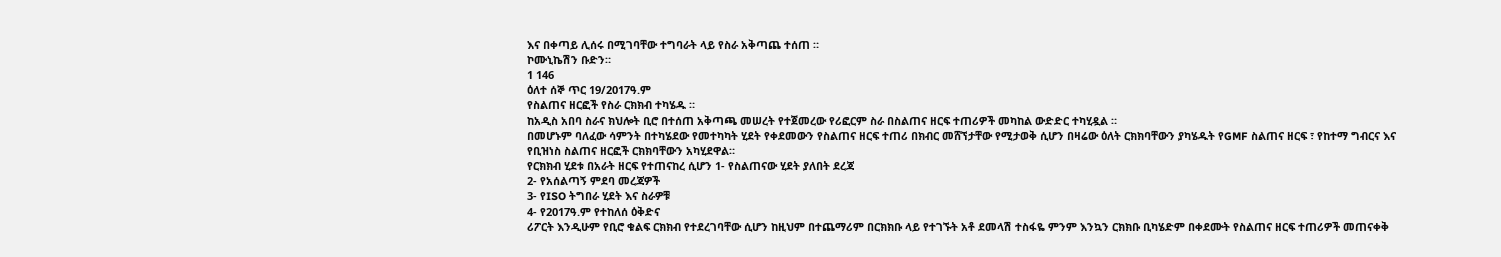እና በቀጣይ ሊሰሩ በሚገባቸው ተግባራት ላይ የስራ አቅጣጨ ተሰጠ ።
ኮሙኒኬሽን ቡድን።
1 146
ዕለተ ሰኞ ጥር 19/2017ዓ.ም
የስልጠና ዘርፎች የስራ ርክክብ ተካሄዱ ።
ከአዲስ አበባ ስራና ክህሎት ቢሮ በተሰጠ አቅጣጫ መሠረት የተጀመረው የሪፎርም ስራ በስልጠና ዘርፍ ተጠሪዎች መካከል ውድድር ተካሂዷል ።
በመሆኑም ባለፈው ሳምንት በተካሄደው የመተካካት ሂደት የቀደመውን የስልጠና ዘርፍ ተጠሪ በክብር መሸኘታቸው የሚታወቅ ሲሆን በዛሬው ዕለት ርክክባቸውን ያካሄዱት የGMF ስልጠና ዘርፍ ፣ የከተማ ግብርና እና የቢዝነስ ስልጠና ዘርፎች ርክክባቸውን አካሂደዋል።
የርክክብ ሂደቱ በአራት ዘርፍ የተጠናከረ ሲሆን 1- የስልጠናው ሂደት ያለበት ደረጃ
2- የአሰልጣኝ ምደባ መረጃዎች
3- የISO ትግበራ ሂደት እና ስራዎቹ
4- የ2017ዓ.ም የተከለሰ ዕቅድና
ሪፖርት እንዲሁም የቢሮ ቁልፍ ርክክብ የተደረገባቸው ሲሆን ከዚህም በተጨማሪም በርክክቡ ላይ የተገኙት አቶ ደመላሽ ተስፋዬ ምንም እንኳን ርክክቡ ቢካሄድም በቀደሙት የስልጠና ዘርፍ ተጠሪዎች መጠናቀቅ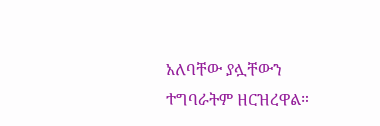አለባቸው ያሏቸውን ተግባራትም ዘርዝረዋል።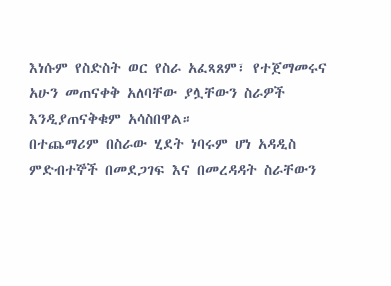እነሱም የስድስት ወር የስራ አፈጻጸም፣ የተጀማመሩና አሁን መጠናቀቅ አለባቸው ያሏቸውን ስራዎች እንዲያጠናቅቁም አሳስበዋል።
በተጨማሪም በስራው ሂደት ነባሩም ሆነ አዳዲስ ምድብተኞች በመደጋገፍ እና በመረዳዳት ስራቸውን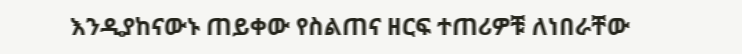እንዲያከናውኑ ጠይቀው የስልጠና ዘርፍ ተጠሪዎቹ ለነበራቸው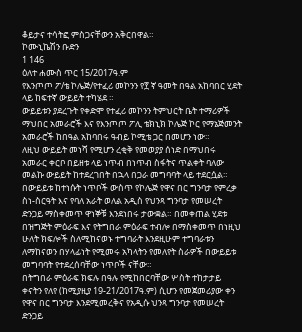ቆይታና ተሳትፎ ምስጋናቸውን አቅርበዋል።
ኮሙኒኬሽን ቡድን
1 146
ዕለተ ሐሙስ ጥር 15/2017ዓ.ም
የእንጦጦ ፖ/ቴ ኮሌጅ/የተፈሪ መኮንን የ፻ ኛ ዓመት በዓል አከባበር ሂደት ላይ ከፍተኛ ውይይት ተካሄደ ።
ውይይቱን ያደረጉት የቀድሞ የተፈሪ መኮንን ትምህርት ቤት ተማሪዎች ማህበር አመራሮች እና የእንጦጦ ፖሊ ቴክኒክ ኮሌጅ ኮር የማኔጅመንት አመራሮች ከበዓል አከባበሩ ዓብይ ኮሚቴ ጋር በመሆን ነው።
ለዚህ ውይይት መነሻ የሚሆን ረቂቅ የመወያያ ሰነድ በማህበሩ አመራር ቀርቦ በይዘቱ ላይ ነጥብ በነጥብ ስፋትና ጥልቀት ባለው መልኩ ውይይት ከተደረገበት በኋላ በጋራ መግባባት ላይ ተደርሷል።
በውይይቱ ከተነሱት ነጥቦች ውስጥ የኮሌጅ የዋና በር ግንባታ የምረቃ ስነ-ስርዓት እና የባለ አራት ወለል አዲስ የህንጻ ግንባታ የመሠረት ድንጋይ ማስቀመጥ ዋነኞቹ እንደነበሩ ታውቋል። በመቀጠል ሂደቱ በዝግጅት ምዕራፍ እና የትግበራ ምዕራፍ ተብሎ በማስቀመጥ በነዚህ ሁለት ክፍሎች ስለሚከናወኑ ተግባራት እንደዚሁም ተግባራቱን ለማከናወን በሃላፊነት የሚመሩ አካላትን የመለየት ስራዎች በውይይቱ መግባባት የተደረሰባቸው ነጥቦች ናቸው።
በትግበራ ምዕራፍ ክፍሉ በዓሉ የሚከበርባቸው ሦስት ተከታታይ ቀናትን የለየ (ከሚያዚያ 19-21/2017ዓ.ም) ሲሆን የመጀመሪያው ቀን የዋና በር ግንባታ እንደሚመረቅና የአዲሱ ህንጻ ግንባታ የመሠረት ድንጋይ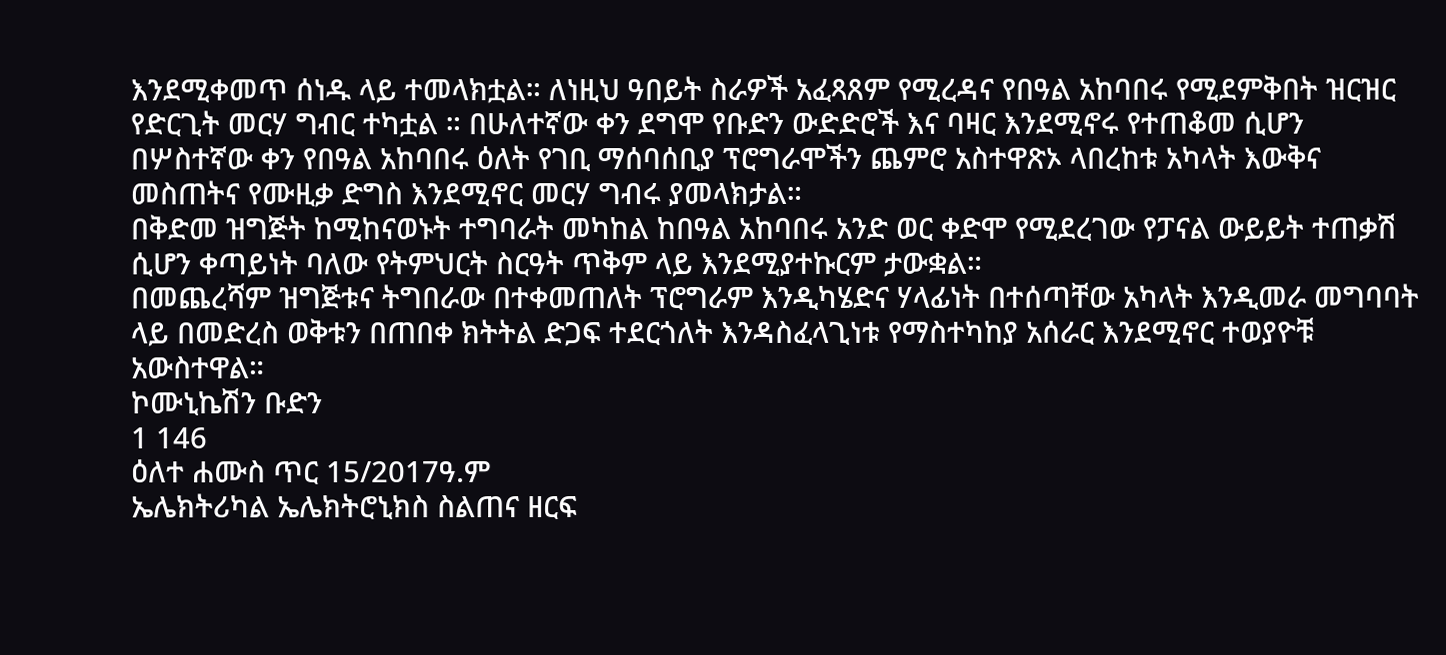እንደሚቀመጥ ሰነዱ ላይ ተመላክቷል። ለነዚህ ዓበይት ስራዎች አፈጻጸም የሚረዳና የበዓል አከባበሩ የሚደምቅበት ዝርዝር የድርጊት መርሃ ግብር ተካቷል ። በሁለተኛው ቀን ደግሞ የቡድን ውድድሮች እና ባዛር እንደሚኖሩ የተጠቆመ ሲሆን በሦስተኛው ቀን የበዓል አከባበሩ ዕለት የገቢ ማሰባሰቢያ ፕሮግራሞችን ጨምሮ አስተዋጽኦ ላበረከቱ አካላት እውቅና መስጠትና የሙዚቃ ድግስ እንደሚኖር መርሃ ግብሩ ያመላክታል።
በቅድመ ዝግጅት ከሚከናወኑት ተግባራት መካከል ከበዓል አከባበሩ አንድ ወር ቀድሞ የሚደረገው የፓናል ውይይት ተጠቃሽ ሲሆን ቀጣይነት ባለው የትምህርት ስርዓት ጥቅም ላይ እንደሚያተኩርም ታውቋል።
በመጨረሻም ዝግጅቱና ትግበራው በተቀመጠለት ፕሮግራም እንዲካሄድና ሃላፊነት በተሰጣቸው አካላት እንዲመራ መግባባት ላይ በመድረስ ወቅቱን በጠበቀ ክትትል ድጋፍ ተደርጎለት እንዳስፈላጊነቱ የማስተካከያ አሰራር እንደሚኖር ተወያዮቹ አውስተዋል።
ኮሙኒኬሽን ቡድን
1 146
ዕለተ ሐሙስ ጥር 15/2017ዓ.ም
ኤሌክትሪካል ኤሌክትሮኒክስ ስልጠና ዘርፍ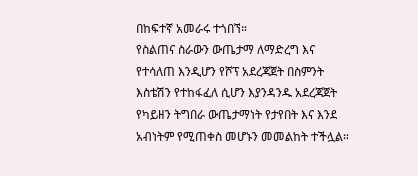በከፍተኛ አመራሩ ተጎበኘ።
የስልጠና ስራውን ውጤታማ ለማድረግ እና የተሳለጠ እንዲሆን የሾፕ አደረጃጀት በስምንት እስቴሽን የተከፋፈለ ሲሆን እያንዳንዱ አደረጃጀት የካይዘን ትግበራ ውጤታማነት የታየበት እና እንደ አብነትም የሚጠቀስ መሆኑን መመልከት ተችሏል።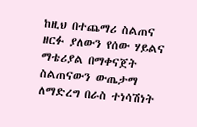ከዚህ በተጨማሪ ስልጠና ዘርፉ ያለውን የሰው ሃይልና ማቴሪያል በማቀናጀት ስልጠናውን ውጤታማ ለማድረግ በራስ ተነሳሽነት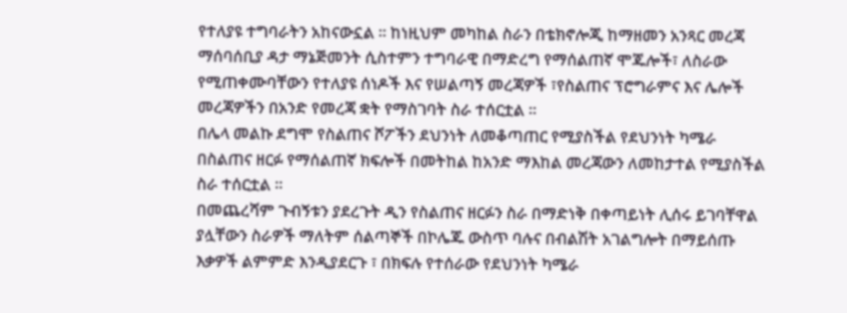የተለያዩ ተግባራትን አከናውኗል ። ከነዚህም መካከል ስራን በቴክኖሎጂ ከማዘመን አንጻር መረጃ ማሰባሰቢያ ዳታ ማኔጅመንት ሲስተምን ተግባራዊ በማድረግ የማሰልጠኛ ሞጁሎች፣ ለስራው የሚጠቀሙባቸውን የተለያዩ ሰነዶች እና የሠልጣኝ መረጃዎች ፣የስልጠና ፕሮግራምና እና ሌሎች መረጃዎችን በአንድ የመረጃ ቋት የማስገባት ስራ ተሰርቷል ።
በሌላ መልኩ ደግሞ የስልጠና ሾፖችን ደህንነት ለመቆጣጠር የሚያስችል የደህንነት ካሜራ በስልጠና ዘርፉ የማሰልጠኛ ክፍሎች በመትከል ከአንድ ማእከል መረጃውን ለመከታተል የሚያስችል ስራ ተሰርቷል ።
በመጨረሻም ጉብኝቱን ያደረጉት ዲን የስልጠና ዘርፉን ስራ በማድነቅ በቀጣይነት ሊሰሩ ይገባቸዋል ያሏቸውን ስራዎች ማለትም ሰልጣኞች በኮሌጁ ውስጥ ባሉና በብልሽት አገልግሎት በማይሰጡ እቃዎች ልምምድ እንዲያደርጉ ፣ በክፍሉ የተሰራው የደህንነት ካሜራ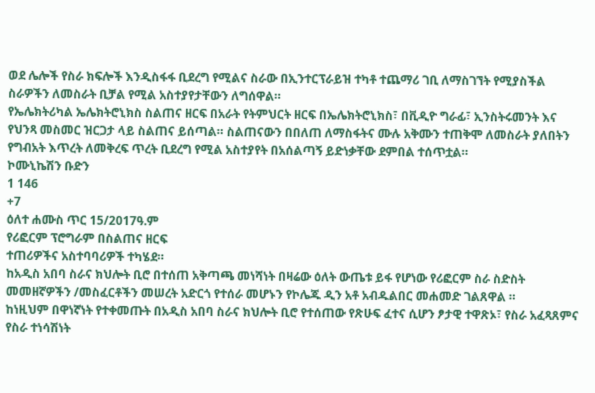ወደ ሌሎች የስራ ክፍሎች እንዲስፋፋ ቢደረግ የሚልና ስራው በኢንተርፕራይዝ ተካቶ ተጨማሪ ገቢ ለማስገኘት የሚያስችል ስራዎችን ለመስራት ቢቻል የሚል አስተያየታቸውን ለግሰዋል።
የኤሌክትሪካል ኤሌክትሮኒክስ ስልጠና ዘርፍ በአራት የትምህርት ዘርፍ በኤሌክትሮኒክስ፣ በቪዲዮ ግራፊ፣ ኢንስትሩመንት እና የህንጻ መስመር ዝርጋታ ላይ ስልጠና ይሰጣል። ስልጠናውን በበለጠ ለማስፋትና ሙሉ አቅሙን ተጠቅሞ ለመስራት ያለበትን የግብአት እጥረት ለመቅረፍ ጥረት ቢደረግ የሚል አስተያየት በአሰልጣኝ ይድነቃቸው ደምበል ተሰጥቷል።
ኮሙኒኬሽን ቡድን
1 146
+7
ዕለተ ሐሙስ ጥር 15/2017ዓ.ም
የሪፎርም ፕሮግራም በስልጠና ዘርፍ
ተጠሪዎችና አስተባባሪዎች ተካሄደ።
ከአዲስ አበባ ስራና ክህሎት ቢሮ በተሰጠ አቅጣጫ መነሻነት በዛሬው ዕለት ውጤቱ ይፋ የሆነው የሪፎርም ስራ ስድስት መመዘኛዎችን /መስፈርቶችን መሠረት አድርጎ የተሰራ መሆኑን የኮሌጁ ዲን አቶ አብዱልበር መሐመድ ገልጸዋል ።
ከነዚህም በዋነኛነት የተቀመጡት በአዲስ አበባ ስራና ክህሎት ቢሮ የተሰጠው የጽሁፍ ፈተና ሲሆን ፆታዊ ተዋጽኦ፣ የስራ አፈጻጸምና የስራ ተነሳሽነት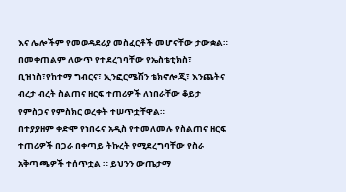እና ሌሎችም የመወዳደሪያ መስፈርቶች መሆናቸው ታውቋል።
በመቀጠልም ለውጥ የተደረገባቸው የኤስቴቲክስ፣ ቢዝነስ፣የከተማ ግብርና፣ ኢንፎርሜሽን ቴክኖሎጂ፣ እንጨትና ብረታ ብረት ስልጠና ዘርፍ ተጠሪዎች ለነበራቸው ቆይታ የምስጋና የምስክር ወረቀት ተሠጥቷቸዋል።
በተያያዘም ቀድሞ የነበሩና አዲስ የተመለመሉ የስልጠና ዘርፍ ተጠሪዎች በጋራ በቀጣይ ትኩረት የሚደረግባቸው የስራ አቅጣጫዎች ተሰጥቷል ። ይህንን ውጤታማ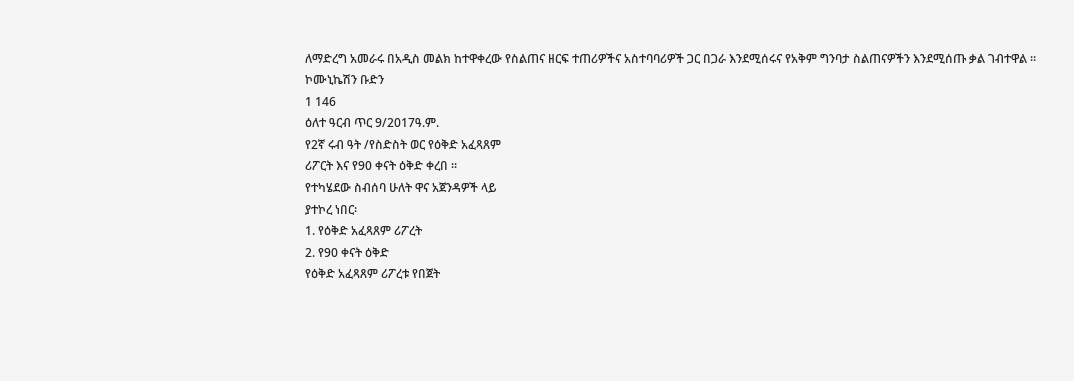ለማድረግ አመራሩ በአዲስ መልክ ከተዋቀረው የስልጠና ዘርፍ ተጠሪዎችና አስተባባሪዎች ጋር በጋራ እንደሚሰሩና የአቅም ግንባታ ስልጠናዎችን እንደሚሰጡ ቃል ገብተዋል ።
ኮሙኒኬሽን ቡድን
1 146
ዕለተ ዓርብ ጥር 9/2017ዓ.ም.
የ2ኛ ሩብ ዓት /የስድስት ወር የዕቅድ አፈጻጸም
ሪፖርት እና የ90 ቀናት ዕቅድ ቀረበ ፡፡
የተካሄደው ስብሰባ ሁለት ዋና አጀንዳዎች ላይ
ያተኮረ ነበር፡
1. የዕቅድ አፈጻጸም ሪፖረት
2. የ90 ቀናት ዕቅድ
የዕቅድ አፈጻጸም ሪፖረቱ የበጀት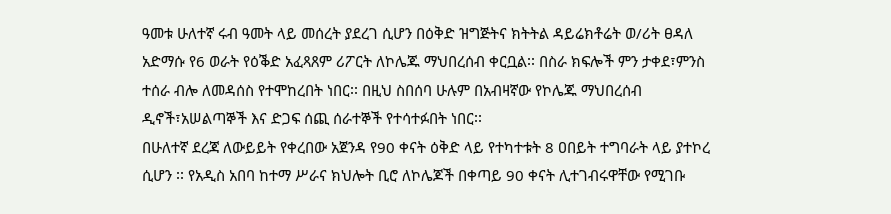ዓመቱ ሁለተኛ ሩብ ዓመት ላይ መሰረት ያደረገ ሲሆን በዕቅድ ዝግጅትና ክትትል ዳይሬክቶሬት ወ/ሪት ፀዳለ አድማሱ የ6 ወራት የዕቕድ አፈጻጸም ሪፖርት ለኮሌጁ ማህበረሰብ ቀርቧል፡፡ በስራ ክፍሎች ምን ታቀደ፣ምንስ ተሰራ ብሎ ለመዳሰስ የተሞከረበት ነበር፡፡ በዚህ ስበሰባ ሁሉም በአብዛኛው የኮሌጁ ማህበረሰብ ዲኖች፣አሠልጣኞች እና ድጋፍ ሰጪ ሰራተኞች የተሳተፉበት ነበር፡፡
በሁለተኛ ደረጃ ለውይይት የቀረበው አጀንዳ የ90 ቀናት ዕቅድ ላይ የተካተቱት 8 ዐበይት ተግባራት ላይ ያተኮረ ሲሆን ፡፡ የአዲስ አበባ ከተማ ሥራና ክህሎት ቢሮ ለኮሌጆች በቀጣይ 90 ቀናት ሊተገብሩዋቸው የሚገቡ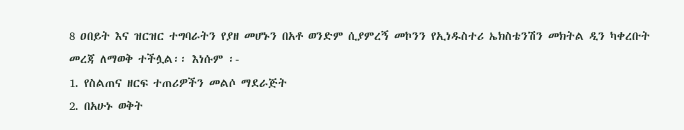8 ዐበይት እና ዝርዝር ተግባራትን የያዘ መሆኑን በአቶ ወንድም ሲያምረኝ መኮንን የኢነዱስተሪ ኤክስቴንሽን መክትል ዲን ካቀረቡት መረጃ ለማወቅ ተችሏል፡፡ እነሱም ፡-
1. የስልጠና ዘርፍ ተጠሪዎችን መልሶ ማደራጅት
2. በአሁኑ ወቅት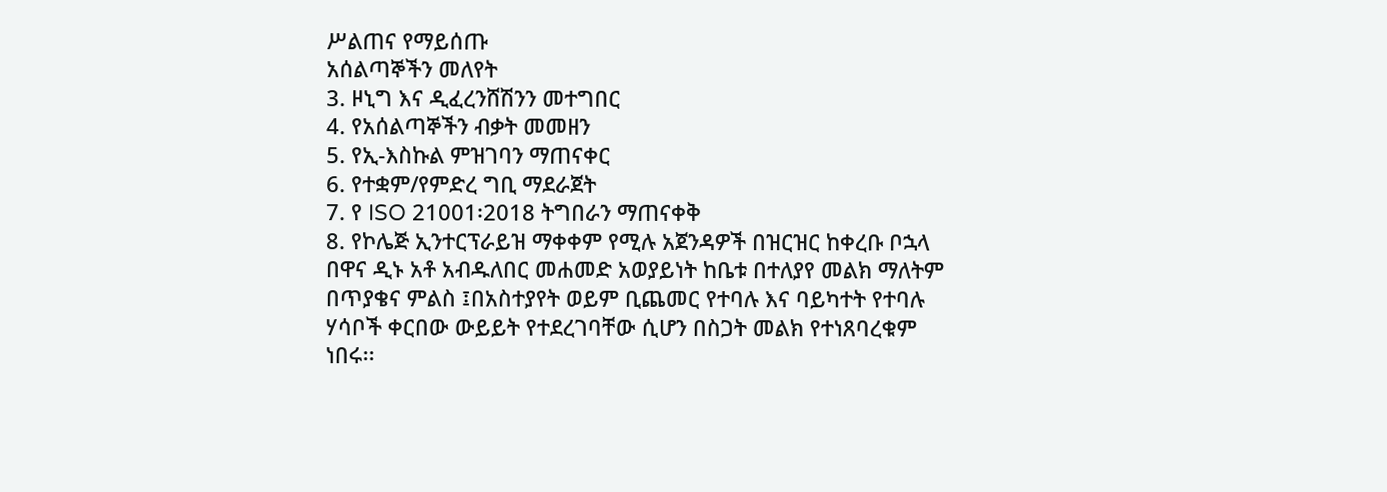ሥልጠና የማይሰጡ
አሰልጣኞችን መለየት
3. ዞኒግ እና ዲፈረንሸሽንን መተግበር
4. የአሰልጣኞችን ብቃት መመዘን
5. የኢ-እስኩል ምዝገባን ማጠናቀር
6. የተቋም/የምድረ ግቢ ማደራጀት
7. የ ISO 21001፡2018 ትግበራን ማጠናቀቅ
8. የኮሌጅ ኢንተርፕራይዝ ማቀቀም የሚሉ አጀንዳዎች በዝርዝር ከቀረቡ ቦኋላ በዋና ዲኑ አቶ አብዱለበር መሐመድ አወያይነት ከቤቱ በተለያየ መልክ ማለትም በጥያቄና ምልስ ፤በአስተያየት ወይም ቢጨመር የተባሉ እና ባይካተት የተባሉ ሃሳቦች ቀርበው ውይይት የተደረገባቸው ሲሆን በስጋት መልክ የተነጸባረቁም ነበሩ፡፡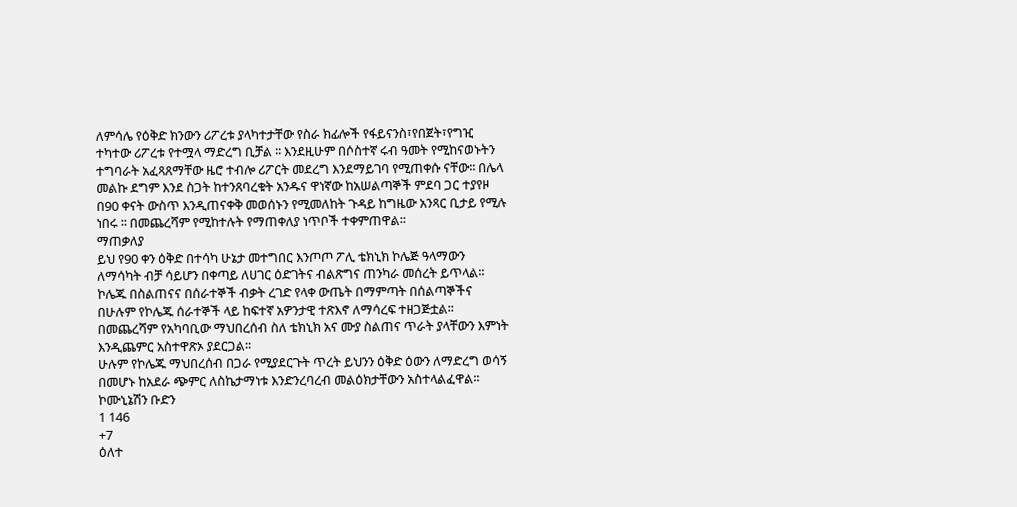ለምሳሌ የዕቅድ ክንውን ሪፖረቱ ያላካተታቸው የስራ ክፊሎች የፋይናንስ፣የበጀት፣የግዢ ተካተው ሪፖረቱ የተሟላ ማድረግ ቢቻል ፡፡ እንደዚሁም በሶስተኛ ሩብ ዓመት የሚከናወኑትን ተግባራት አፈጻጸማቸው ዜሮ ተብሎ ሪፖርት መደረግ እንደማይገባ የሚጠቀሱ ናቸው፡፡ በሌላ መልኩ ደግም እንደ ስጋት ከተንጸባረቁት አንዱና ዋነኛው ከአሠልጣኞች ምደባ ጋር ተያየዞ በ90 ቀናት ውስጥ እንዲጠናቀቅ መወሰኑን የሚመለከት ጉዳይ ከግዜው አንጻር ቢታይ የሚሉ ነበሩ ፡፡ በመጨረሻም የሚከተሉት የማጠቀለያ ነጥቦች ተቀምጠዋል፡፡
ማጠቃለያ
ይህ የ90 ቀን ዕቅድ በተሳካ ሁኔታ መተግበር እንጦጦ ፖሊ ቴክኒክ ኮሌጅ ዓላማውን ለማሳካት ብቻ ሳይሆን በቀጣይ ለሀገር ዕድገትና ብልጽግና ጠንካራ መሰረት ይጥላል፡፡
ኮሌጁ በስልጠናና በሰራተኞች ብቃት ረገድ የላቀ ውጤት በማምጣት በሰልጣኞችና በሁሉም የኮሌጁ ሰራተኞች ላይ ከፍተኛ አዎንታዊ ተጽእኖ ለማሳረፍ ተዘጋጅቷል፡፡
በመጨረሻም የአካባቢው ማህበረሰብ ስለ ቴክኒክ አና ሙያ ስልጠና ጥራት ያላቸውን እምነት እንዲጨምር አስተዋጽኦ ያደርጋል፡፡
ሁሉም የኮሌጁ ማህበረሰብ በጋራ የሚያደርጉት ጥረት ይህንን ዕቅድ ዕውን ለማድረግ ወሳኝ በመሆኑ ከአደራ ጭምር ለስኬታማነቱ እንድንረባረብ መልዕክታቸውን አስተላልፈዋል፡፡
ኮሙኒኔሽን ቡድን
1 146
+7
ዕለተ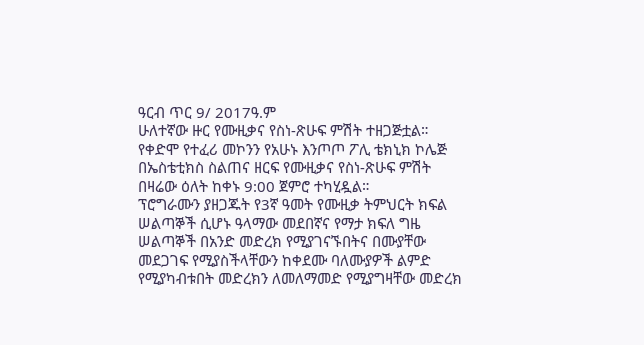ዓርብ ጥር 9/ 2017ዓ.ም
ሁለተኛው ዙር የሙዚቃና የስነ-ጽሁፍ ምሽት ተዘጋጅቷል።
የቀድሞ የተፈሪ መኮንን የአሁኑ እንጦጦ ፖሊ ቴክኒክ ኮሌጅ በኤስቴቲክስ ስልጠና ዘርፍ የሙዚቃና የስነ-ጽሁፍ ምሽት በዛሬው ዕለት ከቀኑ 9:00 ጀምሮ ተካሂዷል።
ፕሮግራሙን ያዘጋጁት የ3ኛ ዓመት የሙዚቃ ትምህርት ክፍል ሠልጣኞች ሲሆኑ ዓላማው መደበኛና የማታ ክፍለ ግዜ ሠልጣኞች በአንድ መድረክ የሚያገናኙበትና በሙያቸው መደጋገፍ የሚያስችላቸውን ከቀደሙ ባለሙያዎች ልምድ የሚያካብቱበት መድረክን ለመለማመድ የሚያግዛቸው መድረክ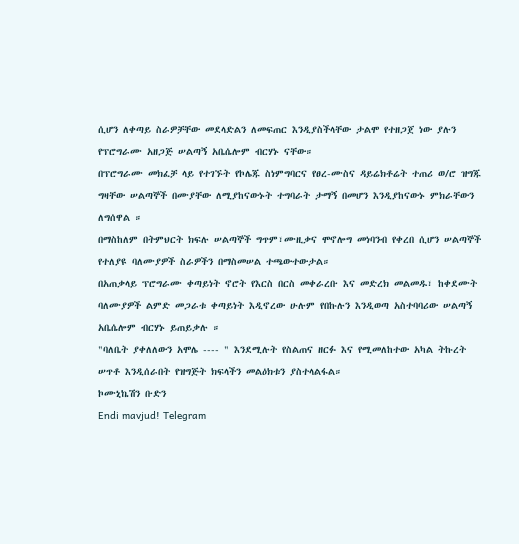ሲሆን ለቀጣይ ስራዎቻቸው መደላድልን ለመፍጠር እንዲያስችላቸው ታልሞ የተዘጋጀ ነው ያሉን የፕሮግራሙ አዘጋጅ ሠልጣኝ አቤሴሎም ብርሃኑ ናቸው።
በፕሮግራሙ መክፈቻ ላይ የተገኙት የኮሌጁ ስነምግባርና የፀረ-ሙስና ዳይሬክቶሬት ተጠሪ ወ/ሮ ዝግጁ ግዛቸው ሠልጣኞች በሙያቸው ለሚያከናውኑት ተግባራት ታማኝ በመሆን እንዲያከናውኑ ምክራቸውን ለግሰዋል ።
በማስከለም በትምህርት ክፍሉ ሠልጣኞች ግጥም፣ሙዚቃና ሞኖሎግ መነባንብ የቀረበ ሲሆን ሠልጣኞች የተለያዩ ባለሙያዎች ስራዎችን በማስመሠል ተጫውተውታል።
በአጠቃላይ ፕሮግራሙ ቀጣይነት ኖሮት የእርስ በርስ መቀራረቡ እና መድረክ መልመዱ፣ ከቀደሙት ባለሙያዎች ልምድ መጋራቱ ቀጣይነት እዲኖረው ሁሉም የበኩሉን እንዲወጣ አስተባባሪው ሠልጣኝ አቤሴሎም ብርሃኑ ይጠይቃሉ ።
"ባለቤት ያቀለለውን አሞሌ ---- " እንደሚሉት የስልጠና ዘርፉ እና የሚመለከተው አካል ትኩረት ሠጥቶ እንዲሰራበት የዝግጅት ክፍላችን መልዕክቱን ያስተላልፋል።
ኮሙኒኬሽን ቡድን
Endi mavjud! Telegram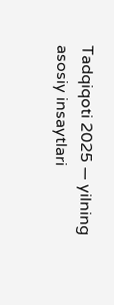Tadqiqoti 2025 — yilning asosiy insaytlari